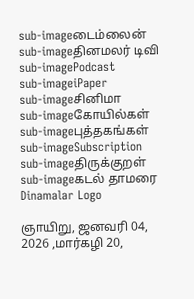sub-imageடைம்லைன்
sub-imageதினமலர் டிவி
sub-imagePodcast
sub-imageiPaper
sub-imageசினிமா
sub-imageகோயில்கள்
sub-imageபுத்தகங்கள்
sub-imageSubscription
sub-imageதிருக்குறள்
sub-imageகடல் தாமரை
Dinamalar Logo

ஞாயிறு, ஜனவரி 04, 2026 ,மார்கழி 20,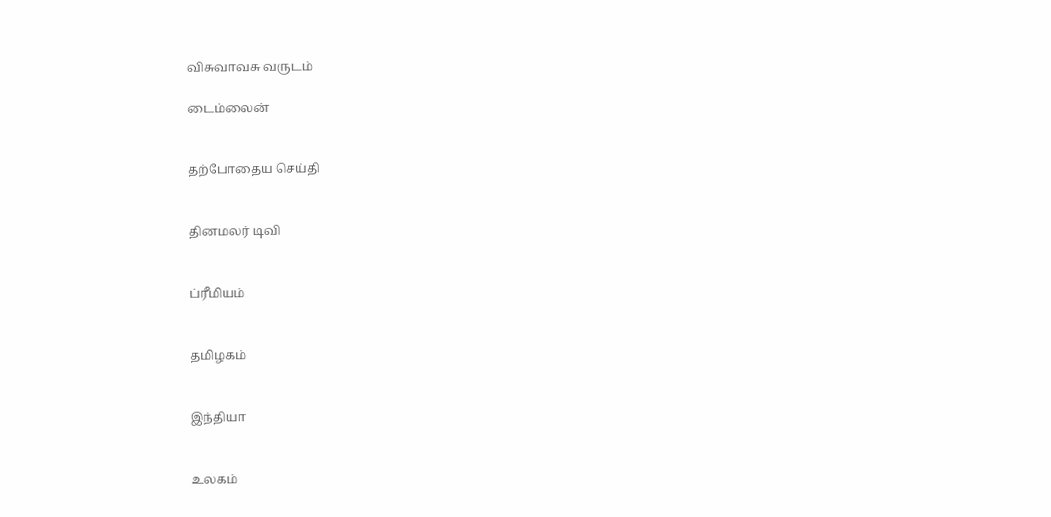விசுவாவசு வருடம்

டைம்லைன்


தற்போதைய செய்தி


தினமலர் டிவி


ப்ரீமியம்


தமிழகம்


இந்தியா


உலகம்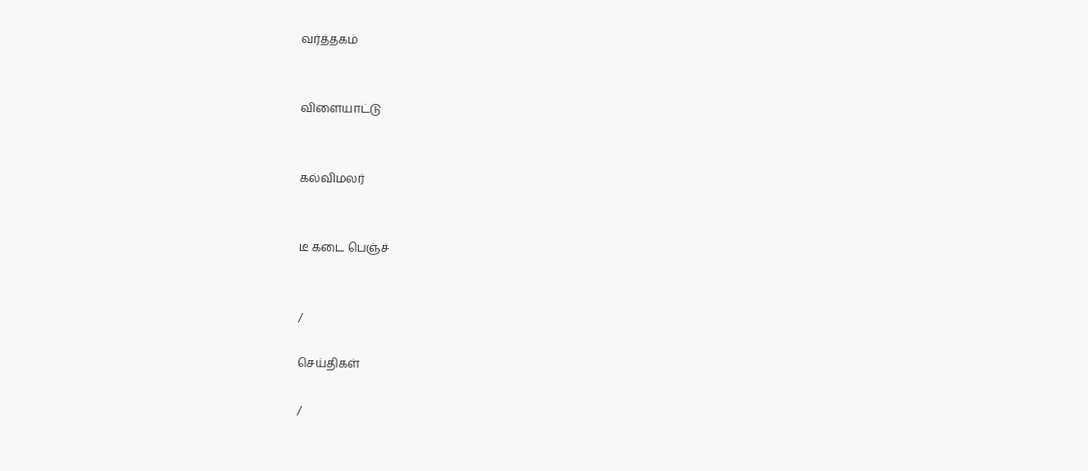வர்த்தகம்


விளையாட்டு


கல்விமலர்


டீ கடை பெஞ்ச்


/

செய்திகள்

/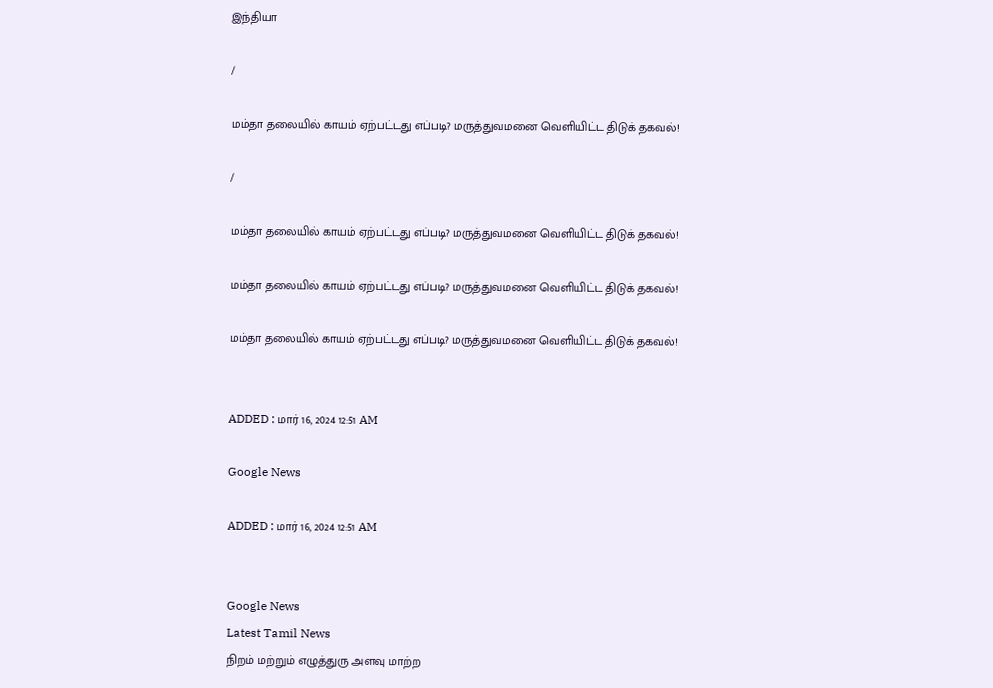இந்தியா

/

மம்தா தலையில் காயம் ஏற்பட்டது எப்படி? மருத்துவமனை வெளியிட்ட திடுக் தகவல்!

/

மம்தா தலையில் காயம் ஏற்பட்டது எப்படி? மருத்துவமனை வெளியிட்ட திடுக் தகவல்!

மம்தா தலையில் காயம் ஏற்பட்டது எப்படி? மருத்துவமனை வெளியிட்ட திடுக் தகவல்!

மம்தா தலையில் காயம் ஏற்பட்டது எப்படி? மருத்துவமனை வெளியிட்ட திடுக் தகவல்!


ADDED : மார் 16, 2024 12:51 AM

Google News

ADDED : மார் 16, 2024 12:51 AM


Google News
Latest Tamil News
நிறம் மற்றும் எழுத்துரு அளவு மாற்ற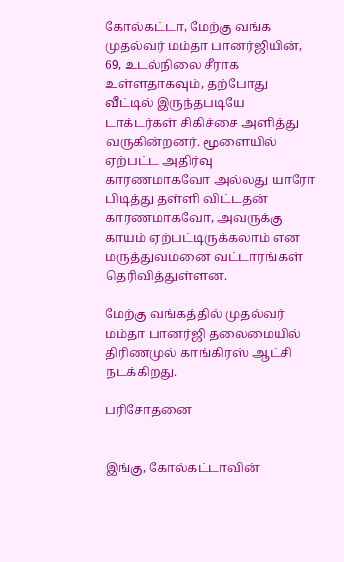கோல்கட்டா, மேற்கு வங்க முதல்வர் மம்தா பானர்ஜியின், 69, உடல்நிலை சீராக உள்ளதாகவும், தற்போது வீட்டில் இருந்தபடியே டாக்டர்கள் சிகிச்சை அளித்து வருகின்றனர். மூளையில் ஏற்பட்ட அதிர்வு காரணமாகவோ அல்லது யாரோ பிடித்து தள்ளி விட்டதன் காரணமாகவோ, அவருக்கு காயம் ஏற்பட்டிருக்கலாம் என மருத்துவமனை வட்டாரங்கள் தெரிவித்துள்ளன.

மேற்கு வங்கத்தில் முதல்வர் மம்தா பானர்ஜி தலைமையில் திரிணமுல் காங்கிரஸ் ஆட்சி நடக்கிறது.

பரிசோதனை


இங்கு, கோல்கட்டாவின்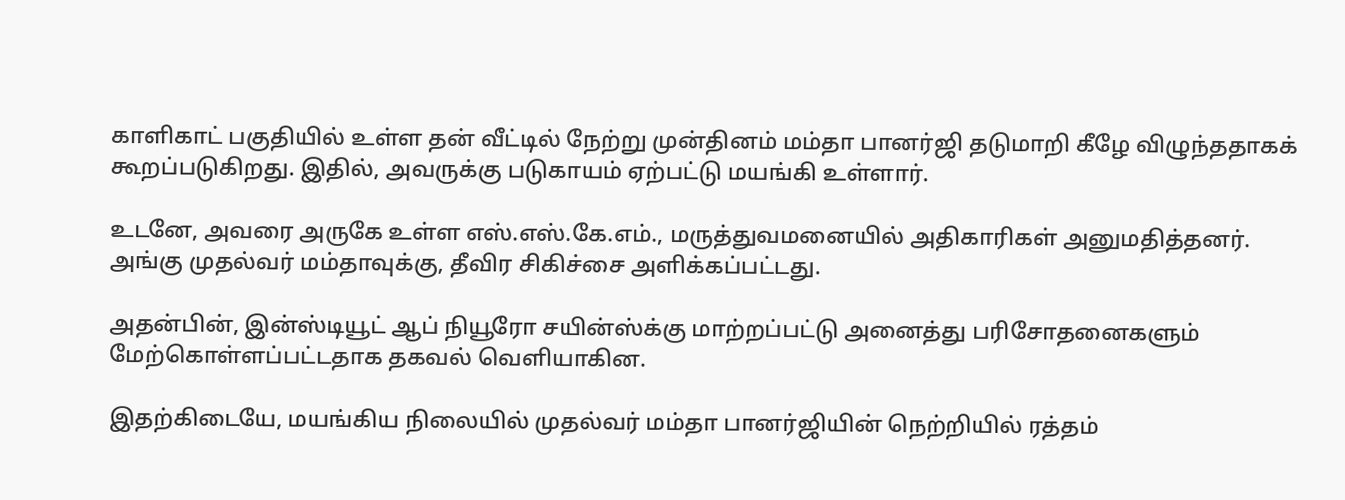காளிகாட் பகுதியில் உள்ள தன் வீட்டில் நேற்று முன்தினம் மம்தா பானர்ஜி தடுமாறி கீழே விழுந்ததாகக் கூறப்படுகிறது. இதில், அவருக்கு படுகாயம் ஏற்பட்டு மயங்கி உள்ளார்.

உடனே, அவரை அருகே உள்ள எஸ்.எஸ்.கே.எம்., மருத்துவமனையில் அதிகாரிகள் அனுமதித்தனர். அங்கு முதல்வர் மம்தாவுக்கு, தீவிர சிகிச்சை அளிக்கப்பட்டது.

அதன்பின், இன்ஸ்டியூட் ஆப் நியூரோ சயின்ஸ்க்கு மாற்றப்பட்டு அனைத்து பரிசோதனைகளும் மேற்கொள்ளப்பட்டதாக தகவல் வெளியாகின.

இதற்கிடையே, மயங்கிய நிலையில் முதல்வர் மம்தா பானர்ஜியின் நெற்றியில் ரத்தம்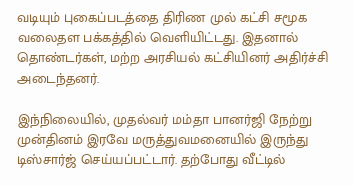வடியும் புகைப்படத்தை திரிண முல் கட்சி சமூக வலைதள பக்கத்தில் வெளியிட்டது. இதனால் தொண்டர்கள், மற்ற அரசியல் கட்சியினர் அதிர்ச்சி அடைந்தனர்.

இந்நிலையில், முதல்வர் மம்தா பானர்ஜி நேற்று முன்தினம் இரவே மருத்துவமனையில் இருந்து டிஸ்சார்ஜ் செய்யப்பட்டார். தற்போது வீட்டில்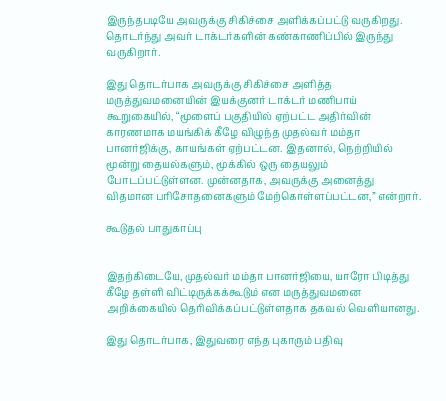இருந்தபடியே அவருக்கு சிகிச்சை அளிக்கப்பட்டு வருகிறது. தொடர்ந்து அவர் டாக்டர்களின் கண்காணிப்பில் இருந்து வருகிறார்.

இது தொடர்பாக அவருக்கு சிகிச்சை அளித்த மருத்துவமனையின் இயக்குனர் டாக்டர் மணிபாய் கூறுகையில், “மூளைப் பகுதியில் ஏற்பட்ட அதிர்வின் காரணமாக மயங்கிக் கீழே விழுந்த முதல்வர் மம்தா பானர்ஜிக்கு, காயங்கள் ஏற்பட்டன. இதனால், நெற்றியில் மூன்று தையல்களும், மூக்கில் ஒரு தையலும் போடப்பட்டுள்ளன. முன்னதாக, அவருக்கு அனைத்து விதமான பரிசோதனைகளும் மேற்கொள்ளப்பட்டன,” என்றார்.

கூடுதல் பாதுகாப்பு


இதற்கிடையே, முதல்வர் மம்தா பானர்ஜியை, யாரோ பிடித்து கீழே தள்ளி விட்டிருக்கக்கூடும் என மருத்துவமனை அறிக்கையில் தெரிவிக்கப்பட்டுள்ளதாக தகவல் வெளியானது.

இது தொடர்பாக, இதுவரை எந்த புகாரும் பதிவு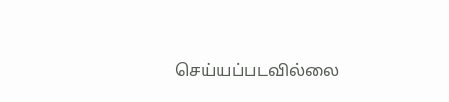செய்யப்படவில்லை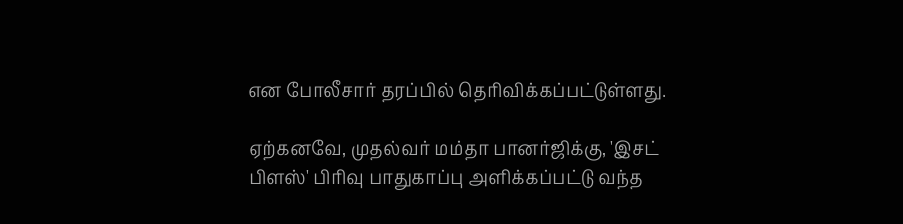என போலீசார் தரப்பில் தெரிவிக்கப்பட்டுள்ளது.

ஏற்கனவே, முதல்வர் மம்தா பானர்ஜிக்கு, 'இசட் பிளஸ்' பிரிவு பாதுகாப்பு அளிக்கப்பட்டு வந்த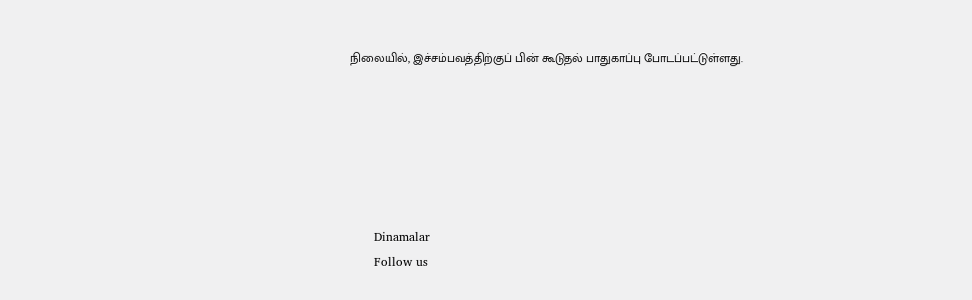நிலையில், இச்சம்பவத்திற்குப் பின் கூடுதல் பாதுகாப்பு போடப்பட்டுள்ளது.






      Dinamalar
      Follow us